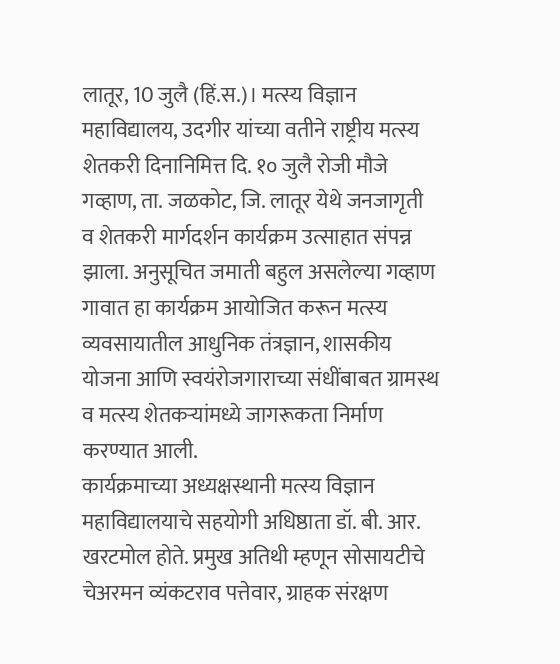लातूर, 10 जुलै (हिं.स.)। मत्स्य विज्ञान महाविद्यालय, उदगीर यांच्या वतीने राष्ट्रीय मत्स्य शेतकरी दिनानिमित्त दि. १० जुलै रोजी मौजे गव्हाण, ता. जळकोट, जि. लातूर येथे जनजागृती व शेतकरी मार्गदर्शन कार्यक्रम उत्साहात संपन्न झाला. अनुसूचित जमाती बहुल असलेल्या गव्हाण गावात हा कार्यक्रम आयोजित करून मत्स्य व्यवसायातील आधुनिक तंत्रज्ञान, शासकीय योजना आणि स्वयंरोजगाराच्या संधींबाबत ग्रामस्थ व मत्स्य शेतकऱ्यांमध्ये जागरूकता निर्माण करण्यात आली.
कार्यक्रमाच्या अध्यक्षस्थानी मत्स्य विज्ञान महाविद्यालयाचे सहयोगी अधिष्ठाता डॉ. बी. आर. खरटमोल होते. प्रमुख अतिथी म्हणून सोसायटीचे चेअरमन व्यंकटराव पत्तेवार, ग्राहक संरक्षण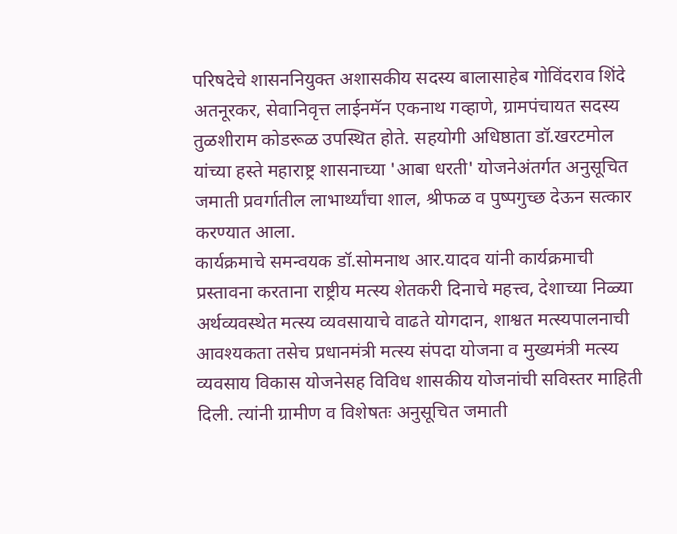परिषदेचे शासननियुक्त अशासकीय सदस्य बालासाहेब गोविंदराव शिंदे अतनूरकर, सेवानिवृत्त लाईनमॅन एकनाथ गव्हाणे, ग्रामपंचायत सदस्य तुळशीराम कोडरूळ उपस्थित होते. सहयोगी अधिष्ठाता डॉ.खरटमोल यांच्या हस्ते महाराष्ट्र शासनाच्या 'आबा धरती' योजनेअंतर्गत अनुसूचित जमाती प्रवर्गातील लाभार्थ्यांचा शाल, श्रीफळ व पुष्पगुच्छ देऊन सत्कार करण्यात आला.
कार्यक्रमाचे समन्वयक डॉ.सोमनाथ आर.यादव यांनी कार्यक्रमाची प्रस्तावना करताना राष्ट्रीय मत्स्य शेतकरी दिनाचे महत्त्व, देशाच्या निळ्या अर्थव्यवस्थेत मत्स्य व्यवसायाचे वाढते योगदान, शाश्वत मत्स्यपालनाची आवश्यकता तसेच प्रधानमंत्री मत्स्य संपदा योजना व मुख्यमंत्री मत्स्य व्यवसाय विकास योजनेसह विविध शासकीय योजनांची सविस्तर माहिती दिली. त्यांनी ग्रामीण व विशेषतः अनुसूचित जमाती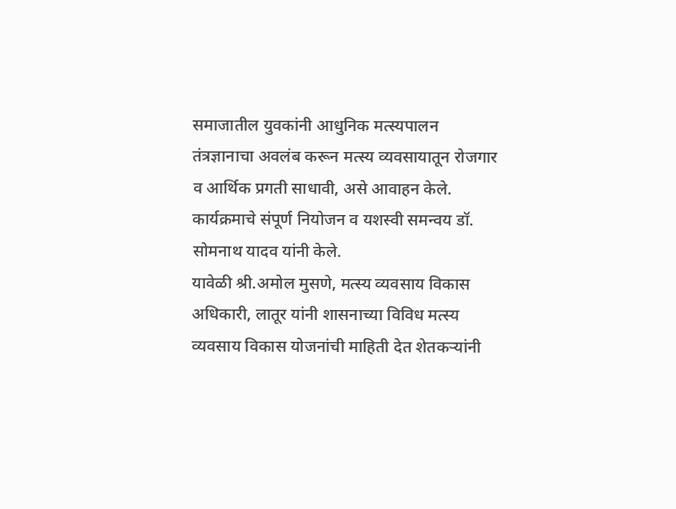समाजातील युवकांनी आधुनिक मत्स्यपालन तंत्रज्ञानाचा अवलंब करून मत्स्य व्यवसायातून रोजगार व आर्थिक प्रगती साधावी, असे आवाहन केले. कार्यक्रमाचे संपूर्ण नियोजन व यशस्वी समन्वय डॉ. सोमनाथ यादव यांनी केले.
यावेळी श्री.अमोल मुसणे, मत्स्य व्यवसाय विकास अधिकारी, लातूर यांनी शासनाच्या विविध मत्स्य व्यवसाय विकास योजनांची माहिती देत शेतकऱ्यांनी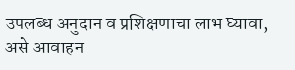उपलब्ध अनुदान व प्रशिक्षणाचा लाभ घ्यावा, असे आवाहन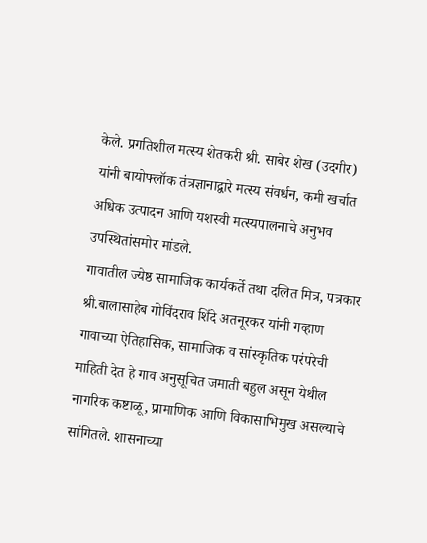केले. प्रगतिशील मत्स्य शेतकरी श्री. साबेर शेख (उदगीर) यांनी बायोफ्लॉक तंत्रज्ञानाद्वारे मत्स्य संवर्धन, कमी खर्चात अधिक उत्पादन आणि यशस्वी मत्स्यपालनाचे अनुभव उपस्थितांसमोर मांडले.
गावातील ज्येष्ठ सामाजिक कार्यकर्ते तथा दलित मित्र, पत्रकार श्री.बालासाहेब गोविंदराव शिंदे अतनूरकर यांनी गव्हाण गावाच्या ऐतिहासिक, सामाजिक व सांस्कृतिक परंपरेची माहिती देत हे गाव अनुसूचित जमाती बहुल असून येथील नागरिक कष्टाळू, प्रामाणिक आणि विकासाभिमुख असल्याचे सांगितले. शासनाच्या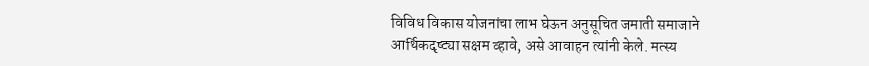विविध विकास योजनांचा लाभ घेऊन अनुसूचित जमाती समाजाने आर्थिकदृष्ट्या सक्षम व्हावे, असे आवाहन त्यांनी केले. मत्स्य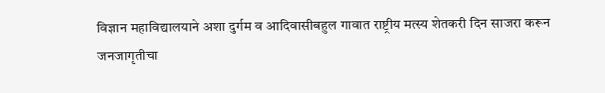विज्ञान महाविद्यालयाने अशा दुर्गम व आदिवासीबहुल गावात राष्ट्रीय मत्स्य शेतकरी दिन साजरा करून जनजागृतीचा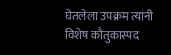घेतलेला उपक्रम त्यांनी विशेष कौतुकास्पद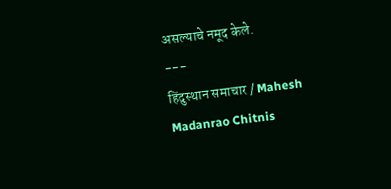असल्याचे नमूद केले.
---
हिंदुस्थान समाचार / Mahesh Madanrao Chitnis